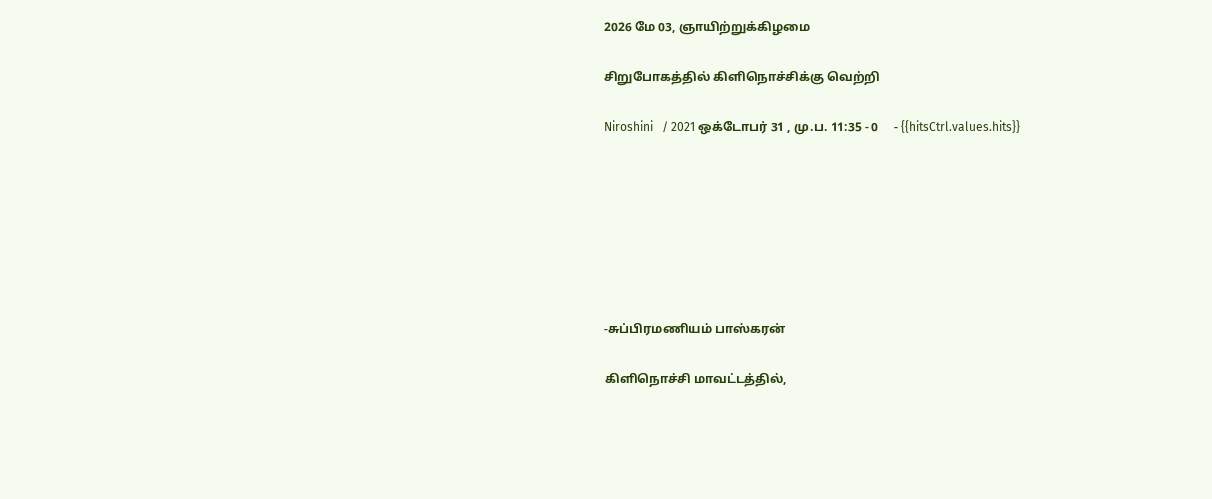2026 மே 03, ஞாயிற்றுக்கிழமை

சிறுபோகத்தில் கிளிநொச்சிக்கு வெற்றி

Niroshini   / 2021 ஒக்டோபர் 31 , மு.ப. 11:35 - 0     - {{hitsCtrl.values.hits}}







-சுப்பிரமணியம் பாஸ்கரன்

கிளிநொச்சி மாவட்டத்தில்,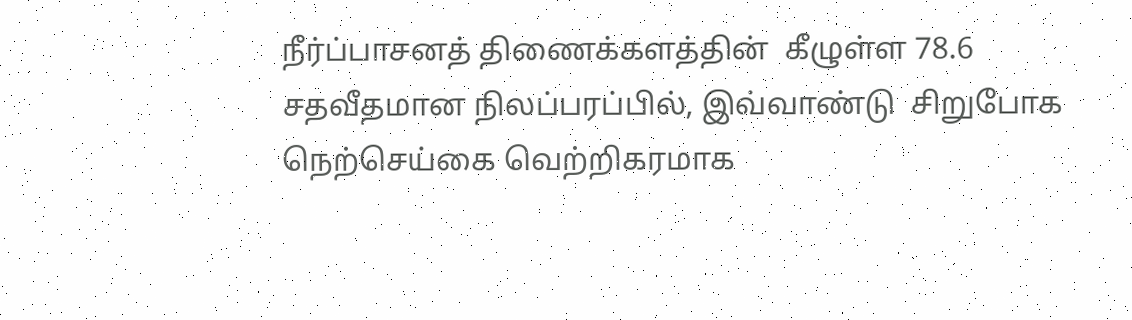நீர்ப்பாசனத் திணைக்களத்தின்  கீழுள்ள 78.6 சதவீதமான நிலப்பரப்பில், இவ்வாண்டு  சிறுபோக நெற்செய்கை வெற்றிகரமாக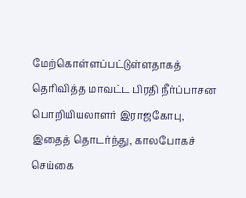மேற்கொள்ளப்பட்டுள்ளதாகத் தெரிவித்த மாவட்ட பிரதி நீர்ப்பாசன பொறியியலாளர் இராஜகோபு, இதைத் தொடர்ந்து, காலபோகச் செய்கை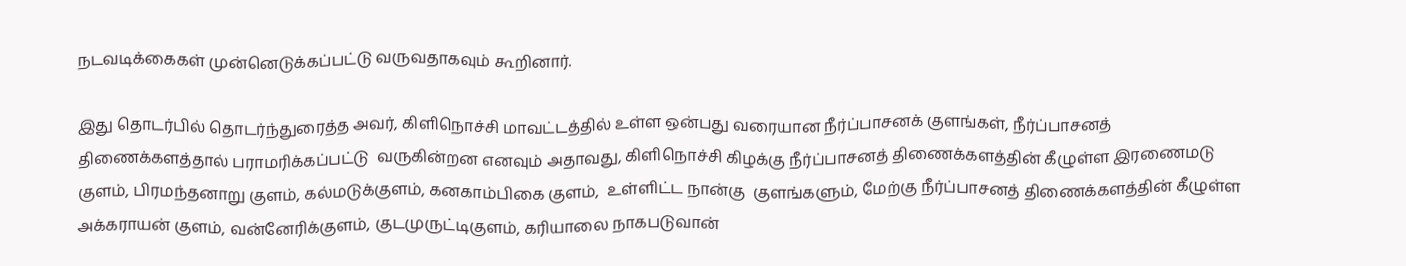நடவடிக்கைகள் முன்னெடுக்கப்பட்டு வருவதாகவும் கூறினார்.

இது தொடர்பில் தொடர்ந்துரைத்த அவர், கிளிநொச்சி மாவட்டத்தில் உள்ள ஒன்பது வரையான நீர்ப்பாசனக் குளங்கள், நீர்ப்பாசனத் திணைக்களத்தால் பராமரிக்கப்பட்டு  வருகின்றன எனவும் அதாவது, கிளிநொச்சி கிழக்கு நீர்ப்பாசனத் திணைக்களத்தின் கீழுள்ள இரணைமடு குளம், பிரமந்தனாறு குளம், கல்மடுக்குளம், கனகாம்பிகை குளம்,  உள்ளிட்ட நான்கு  குளங்களும், மேற்கு நீர்ப்பாசனத் திணைக்களத்தின் கீழுள்ள அக்கராயன் குளம், வன்னேரிக்குளம், குடமுருட்டிகுளம், கரியாலை நாகபடுவான்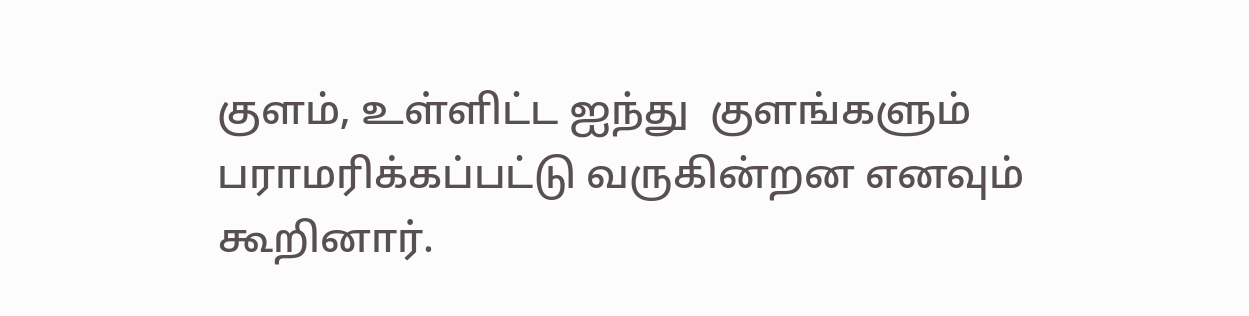குளம், உள்ளிட்ட ஐந்து  குளங்களும் பராமரிக்கப்பட்டு வருகின்றன எனவும் கூறினார்.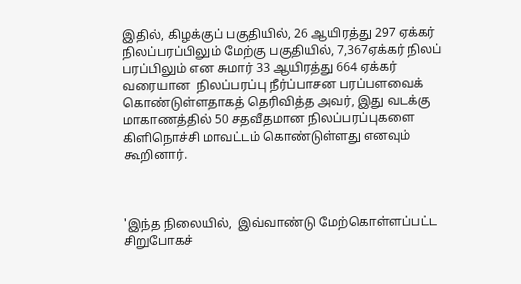இதில், கிழக்குப் பகுதியில், 26 ஆயிரத்து 297 ஏக்கர் நிலப்பரப்பிலும் மேற்கு பகுதியில், 7,367ஏக்கர் நிலப் பரப்பிலும் என சுமார் 33 ஆயிரத்து 664 ஏக்கர் வரையான  நிலப்பரப்பு நீர்ப்பாசன பரப்பளவைக் கொண்டுள்ளதாகத் தெரிவித்த அவர், இது வடக்கு மாகாணத்தில் 50 சதவீதமான நிலப்பரப்புகளை கிளிநொச்சி மாவட்டம் கொண்டுள்ளது எனவும் கூறினார்.



'இந்த நிலையில்,  இவ்வாண்டு மேற்கொள்ளப்பட்ட சிறுபோகச்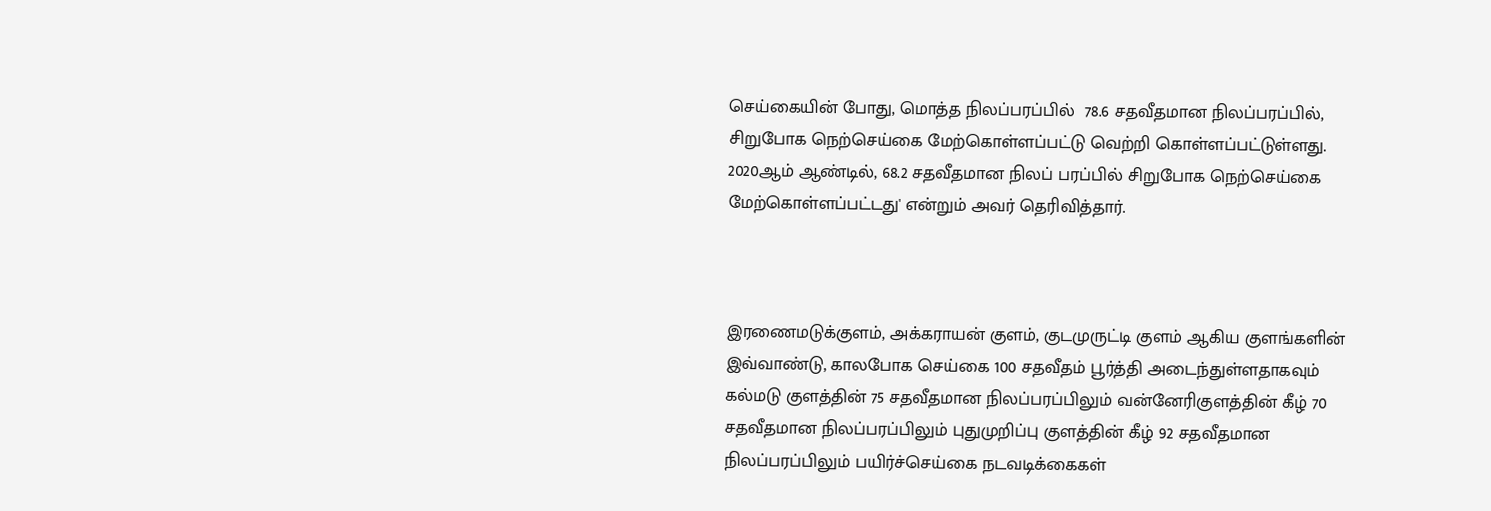செய்கையின் போது, மொத்த நிலப்பரப்பில்  78.6 சதவீதமான நிலப்பரப்பில், சிறுபோக நெற்செய்கை மேற்கொள்ளப்பட்டு வெற்றி கொள்ளப்பட்டுள்ளது. 2020ஆம் ஆண்டில், 68.2 சதவீதமான நிலப் பரப்பில் சிறுபோக நெற்செய்கை மேற்கொள்ளப்பட்டது' என்றும் அவர் தெரிவித்தார்.



இரணைமடுக்குளம், அக்கராயன் குளம், குடமுருட்டி குளம் ஆகிய குளங்களின் இவ்வாண்டு, காலபோக செய்கை 100 சதவீதம் பூர்த்தி அடைந்துள்ளதாகவும் கல்மடு குளத்தின் 75 சதவீதமான நிலப்பரப்பிலும் வன்னேரிகுளத்தின் கீழ் 70 சதவீதமான நிலப்பரப்பிலும் புதுமுறிப்பு குளத்தின் கீழ் 92 சதவீதமான நிலப்பரப்பிலும் பயிர்ச்செய்கை நடவடிக்கைகள்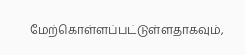மேற்கொள்ளப்பட்டுள்ளதாகவும்,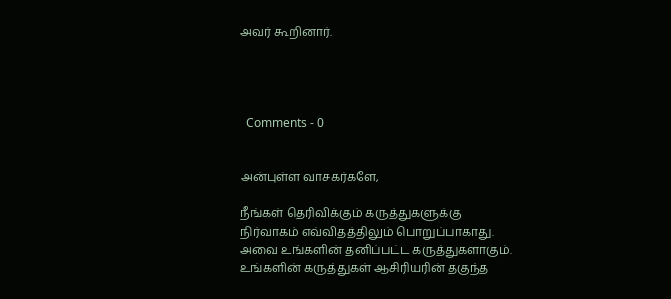அவர் கூறினார்.




  Comments - 0


அன்புள்ள வாசகர்களே,

நீங்கள் தெரிவிக்கும் கருத்துகளுக்கு நிர்வாகம் எவ்விதத்திலும் பொறுப்பாகாது. அவை உங்களின் தனிப்பட்ட கருத்துகளாகும். உங்களின் கருத்துகள் ஆசிரியரின் தகுந்த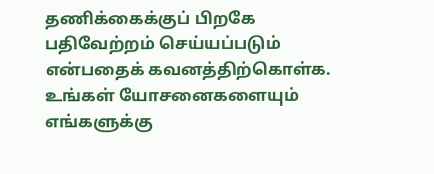தணிக்கைக்குப் பிறகே பதிவேற்றம் செய்யப்படும் என்பதைக் கவனத்திற்கொள்க. உங்கள் யோசனைகளையும் எங்களுக்கு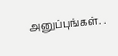அனுப்புங்கள். .